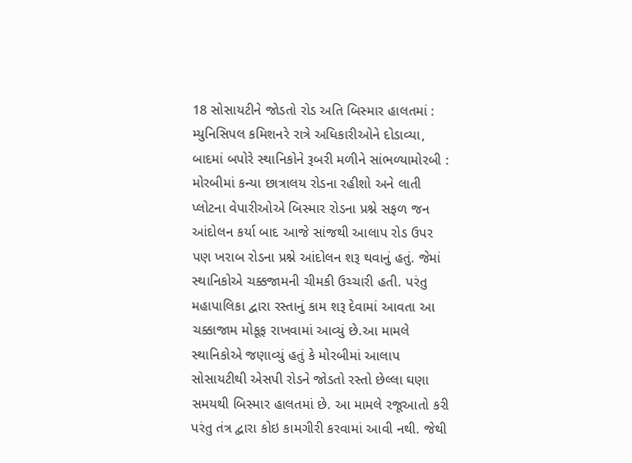18 સોસાયટીને જોડતો રોડ અતિ બિસ્માર હાલતમાં : મ્યુનિસિપલ કમિશનરે રાત્રે અધિકારીઓને દોડાવ્યા, બાદમાં બપોરે સ્થાનિકોને રૂબરી મળીને સાંભળ્યામોરબી : મોરબીમાં કન્યા છાત્રાલય રોડના રહીશો અને લાતી પ્લોટના વેપારીઓએ બિસ્માર રોડના પ્રશ્ને સફળ જન આંદોલન કર્યા બાદ આજે સાંજથી આલાપ રોડ ઉપર પણ ખરાબ રોડના પ્રશ્ને આંદોલન શરૂ થવાનું હતું. જેમાં સ્થાનિકોએ ચક્કજામની ચીમકી ઉચ્ચારી હતી. પરંતુ મહાપાલિકા દ્વારા રસ્તાનું કામ શરૂ દેવામાં આવતા આ ચક્કાજામ મોકૂફ રાખવામાં આવ્યું છે.આ મામલે સ્થાનિકોએ જણાવ્યું હતું કે મોરબીમાં આલાપ સોસાયટીથી એસપી રોડને જોડતો રસ્તો છેલ્લા ઘણા સમયથી બિસ્માર હાલતમાં છે. આ મામલે રજૂઆતો કરી પરંતુ તંત્ર દ્વારા કોઇ કામગીરી કરવામાં આવી નથી. જેથી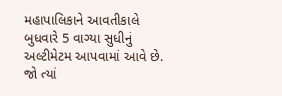મહાપાલિકાને આવતીકાલે બુધવારે 5 વાગ્યા સુધીનું અલ્ટીમેટમ આપવામાં આવે છે. જો ત્યાં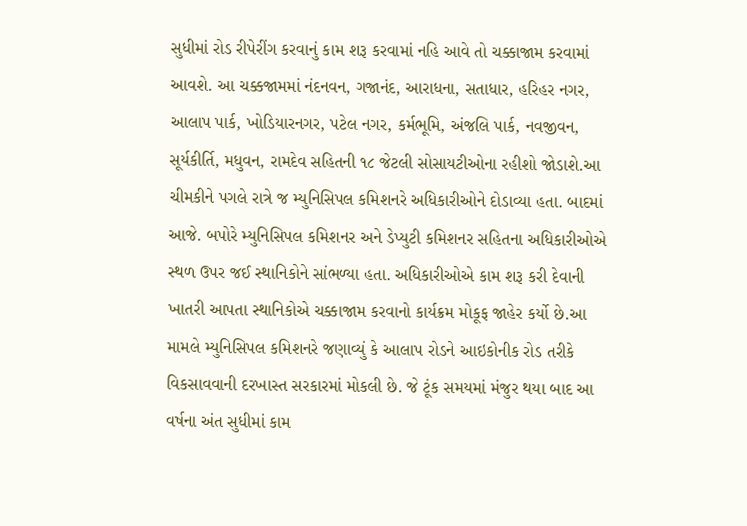સુધીમાં રોડ રીપેરીંગ કરવાનું કામ શરૂ કરવામાં નહિ આવે તો ચક્કાજામ કરવામાં આવશે. આ ચક્કજામમાં નંદનવન, ગજાનંદ, આરાધના, સતાધાર, હરિહર નગર, આલાપ પાર્ક, ખોડિયારનગર, પટેલ નગર, કર્મભૂમિ, અંજલિ પાર્ક, નવજીવન, સૂર્યકીર્તિ, મધુવન, રામદેવ સહિતની ૧૮ જેટલી સોસાયટીઓના રહીશો જોડાશે.આ ચીમકીને પગલે રાત્રે જ મ્યુનિસિપલ કમિશનરે અધિકારીઓને દોડાવ્યા હતા. બાદમાં આજે. બપોરે મ્યુનિસિપલ કમિશનર અને ડેપ્યુટી કમિશનર સહિતના અધિકારીઓએ સ્થળ ઉપર જઈ સ્થાનિકોને સાંભળ્યા હતા. અધિકારીઓએ કામ શરૂ કરી દેવાની ખાતરી આપતા સ્થાનિકોએ ચક્કાજામ કરવાનો કાર્યક્રમ મોકૂફ જાહેર કર્યો છે.આ મામલે મ્યુનિસિપલ કમિશનરે જણાવ્યું કે આલાપ રોડને આઇકોનીક રોડ તરીકે વિકસાવવાની દરખાસ્ત સરકારમાં મોકલી છે. જે ટૂંક સમયમાં મંજુર થયા બાદ આ વર્ષના અંત સુધીમાં કામ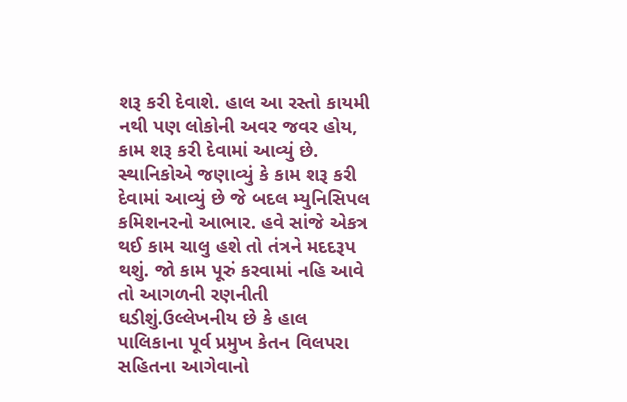શરૂ કરી દેવાશે. હાલ આ રસ્તો કાયમી નથી પણ લોકોની અવર જવર હોય, કામ શરૂ કરી દેવામાં આવ્યું છે. સ્થાનિકોએ જણાવ્યું કે કામ શરૂ કરી દેવામાં આવ્યું છે જે બદલ મ્યુનિસિપલ કમિશનરનો આભાર. હવે સાંજે એકત્ર થઈ કામ ચાલુ હશે તો તંત્રને મદદરૂપ થશું. જો કામ પૂરું કરવામાં નહિ આવે તો આગળની રણનીતી ઘડીશું.ઉલ્લેખનીય છે કે હાલ પાલિકાના પૂર્વ પ્રમુખ કેતન વિલપરા સહિતના આગેવાનો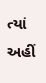ત્યાં અહીં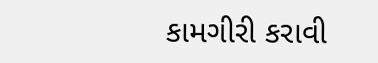કામગીરી કરાવી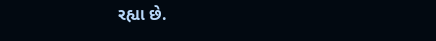રહ્યા છે.